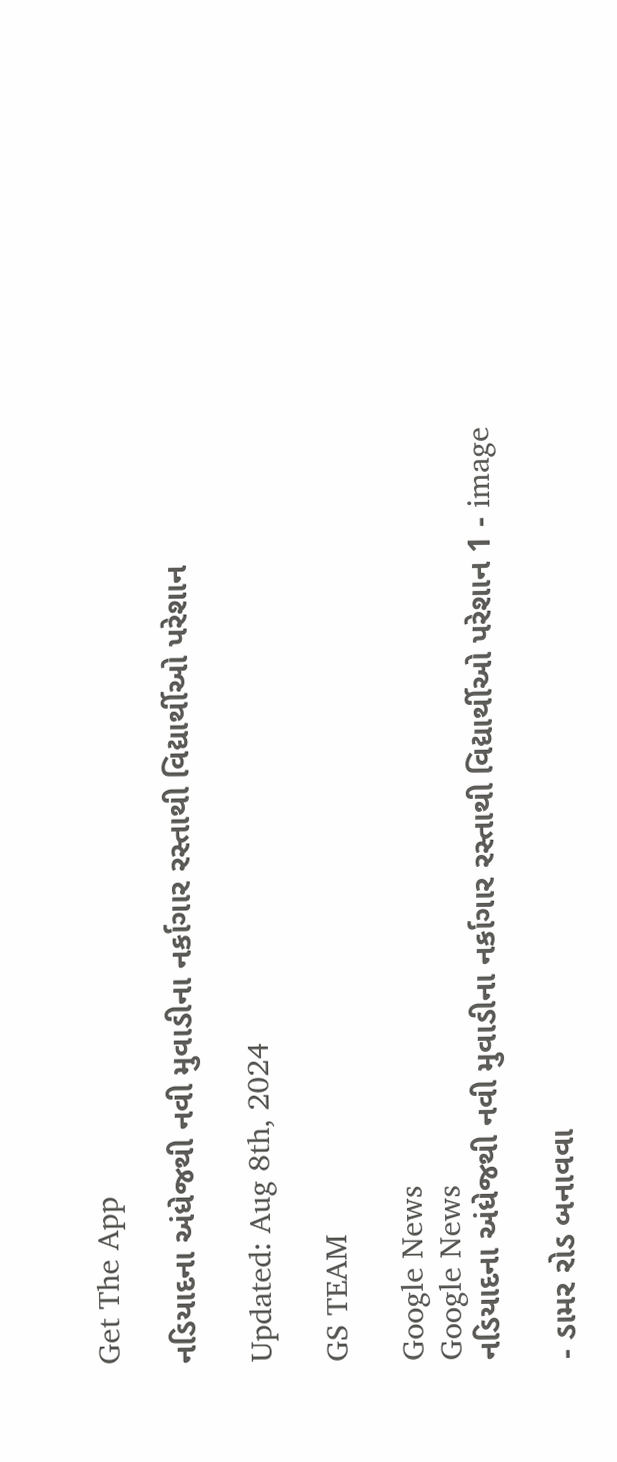Get The App

નડિયાદના અંધેજથી નવી મુવાડીના નર્કાગાર રસ્તાથી વિદ્યાર્થીઓ પરેશાન

Updated: Aug 8th, 2024

GS TEAM

Google News
Google News
નડિયાદના અંધેજથી નવી મુવાડીના નર્કાગાર રસ્તાથી વિદ્યાર્થીઓ પરેશાન 1 - image

- ડામર રોડ બનાવવા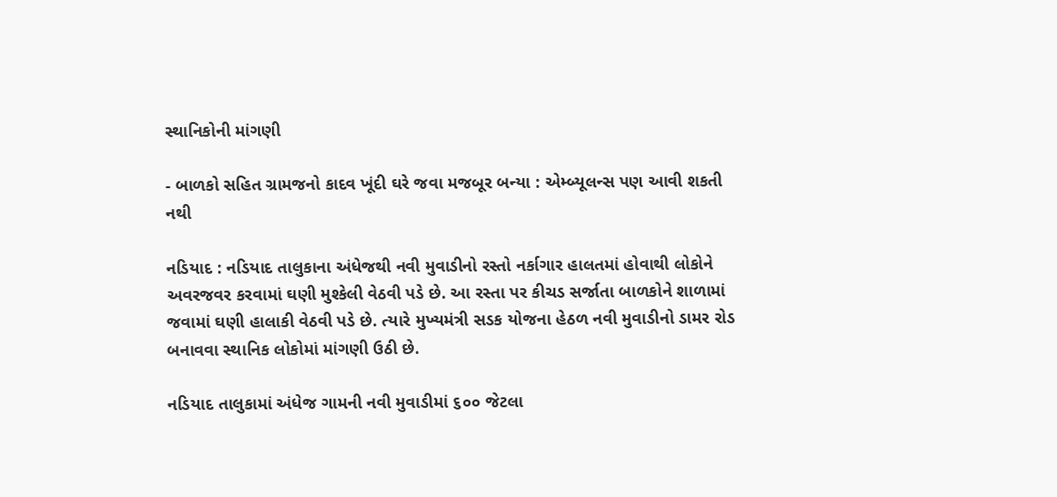સ્થાનિકોની માંગણી

- બાળકો સહિત ગ્રામજનો કાદવ ખૂંદી ઘરે જવા મજબૂર બન્યા : એમ્બ્યૂલન્સ પણ આવી શકતી નથી

નડિયાદ : નડિયાદ તાલુકાના અંધેજથી નવી મુવાડીનો રસ્તો નર્કાગાર હાલતમાં હોવાથી લોકોને અવરજવર કરવામાં ઘણી મુશ્કેલી વેઠવી પડે છે. આ રસ્તા પર કીચડ સર્જાતા બાળકોને શાળામાં જવામાં ઘણી હાલાકી વેઠવી પડે છે. ત્યારે મુખ્યમંત્રી સડક યોજના હેઠળ નવી મુવાડીનો ડામર રોડ બનાવવા સ્થાનિક લોકોમાં માંગણી ઉઠી છે.

નડિયાદ તાલુકામાં અંધેજ ગામની નવી મુવાડીમાં ૬૦૦ જેટલા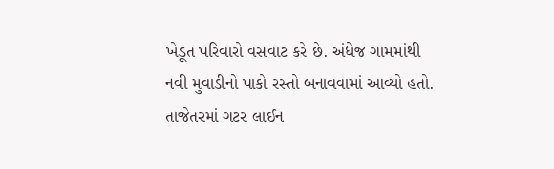ખેડૂત પરિવારો વસવાટ કરે છે. અંધેજ ગામમાંથી નવી મુવાડીનો પાકો રસ્તો બનાવવામાં આવ્યો હતો. તાજેતરમાં ગટર લાઈન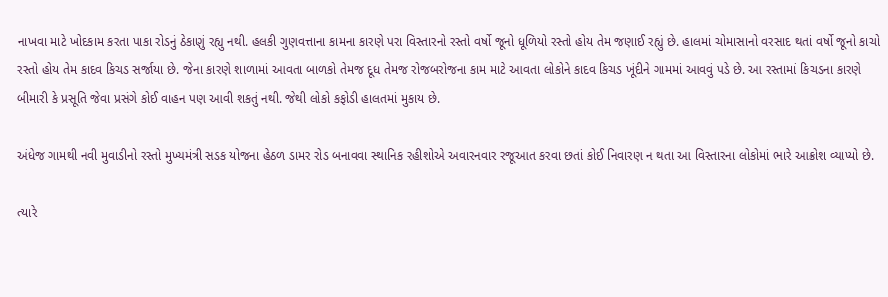નાખવા માટે ખોદકામ કરતા પાકા રોડનું ઠેકાણું રહ્યુ નથી. હલકી ગુણવત્તાના કામના કારણે પરા વિસ્તારનો રસ્તો વર્ષો જૂનો ધૂળિયો રસ્તો હોય તેમ જણાઈ રહ્યું છે. હાલમાં ચોમાસાનો વરસાદ થતાં વર્ષો જૂનો કાચો રસ્તો હોય તેમ કાદવ કિચડ સર્જાયા છે. જેના કારણે શાળામાં આવતા બાળકો તેમજ દૂધ તેમજ રોજબરોજના કામ માટે આવતા લોકોને કાદવ કિચડ ખૂંદીને ગામમાં આવવું પડે છે. આ રસ્તામાં કિચડના કારણે બીમારી કે પ્રસૂતિ જેવા પ્રસંગે કોઈ વાહન પણ આવી શકતું નથી. જેથી લોકો કફોડી હાલતમાં મુકાય છે.

અંધેજ ગામથી નવી મુવાડીનો રસ્તો મુખ્યમંત્રી સડક યોજના હેઠળ ડામર રોડ બનાવવા સ્થાનિક રહીશોએ અવારનવાર રજૂઆત કરવા છતાં કોઈ નિવારણ ન થતા આ વિસ્તારના લોકોમાં ભારે આક્રોશ વ્યાપ્યો છે.

ત્યારે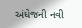અંધેજની નવી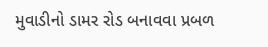મુવાડીનો ડામર રોડ બનાવવા પ્રબળ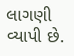લાગણી વ્યાપી છે.